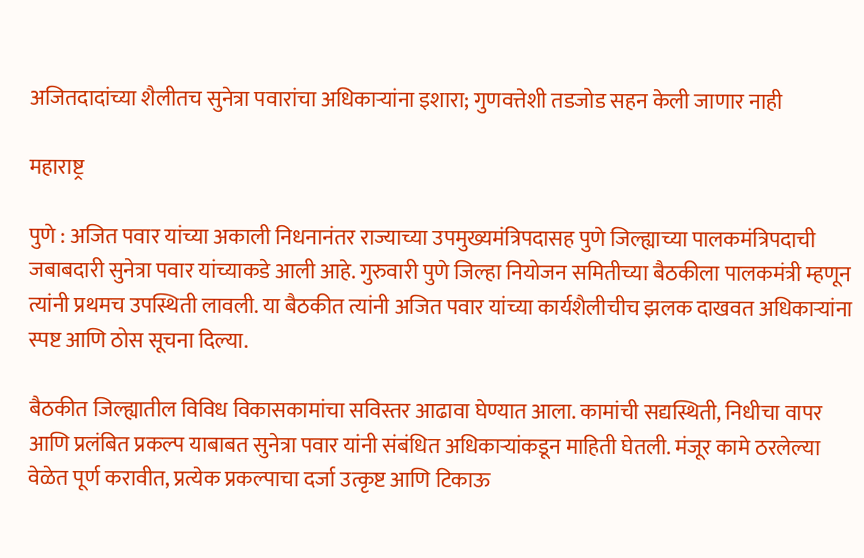अजितदादांच्या शैलीतच सुनेत्रा पवारांचा अधिकाऱ्यांना इशारा; गुणवत्तेशी तडजोड सहन केली जाणार नाही

महाराष्ट्र

पुणे : अजित पवार यांच्या अकाली निधनानंतर राज्याच्या उपमुख्यमंत्रिपदासह पुणे जिल्ह्याच्या पालकमंत्रिपदाची जबाबदारी सुनेत्रा पवार यांच्याकडे आली आहे. गुरुवारी पुणे जिल्हा नियोजन समितीच्या बैठकीला पालकमंत्री म्हणून त्यांनी प्रथमच उपस्थिती लावली. या बैठकीत त्यांनी अजित पवार यांच्या कार्यशैलीचीच झलक दाखवत अधिकाऱ्यांना स्पष्ट आणि ठोस सूचना दिल्या.

बैठकीत जिल्ह्यातील विविध विकासकामांचा सविस्तर आढावा घेण्यात आला. कामांची सद्यस्थिती, निधीचा वापर आणि प्रलंबित प्रकल्प याबाबत सुनेत्रा पवार यांनी संबंधित अधिकाऱ्यांकडून माहिती घेतली. मंजूर कामे ठरलेल्या वेळेत पूर्ण करावीत, प्रत्येक प्रकल्पाचा दर्जा उत्कृष्ट आणि टिकाऊ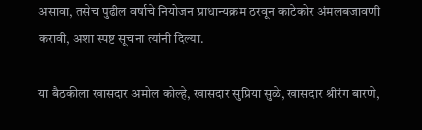असावा, तसेच पुढील वर्षाचे नियोजन प्राधान्यक्रम ठरवून काटेकोर अंमलबजावणी करावी, अशा स्पष्ट सूचना त्यांनी दिल्या.

या बैठकीला खासदार अमोल कोल्हे, खासदार सुप्रिया सुळे, खासदार श्रीरंग बारणे,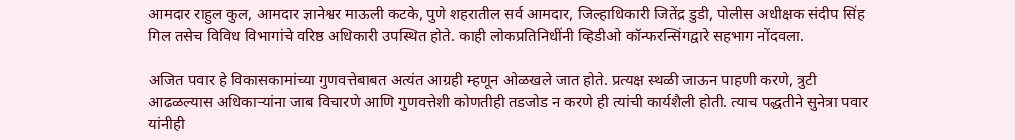आमदार राहुल कुल, आमदार ज्ञानेश्वर माऊली कटके, पुणे शहरातील सर्व आमदार, जिल्हाधिकारी जितेंद्र डुडी, पोलीस अधीक्षक संदीप सिंह गिल तसेच विविध विभागांचे वरिष्ठ अधिकारी उपस्थित होते. काही लोकप्रतिनिधींनी व्हिडीओ कॉन्फरन्सिंगद्वारे सहभाग नोंदवला.

अजित पवार हे विकासकामांच्या गुणवत्तेबाबत अत्यंत आग्रही म्हणून ओळखले जात होते. प्रत्यक्ष स्थळी जाऊन पाहणी करणे, त्रुटी आढळल्यास अधिकाऱ्यांना जाब विचारणे आणि गुणवत्तेशी कोणतीही तडजोड न करणे ही त्यांची कार्यशैली होती. त्याच पद्धतीने सुनेत्रा पवार यांनीही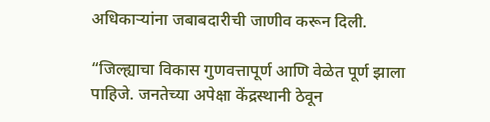अधिकाऱ्यांना जबाबदारीची जाणीव करून दिली.

“जिल्ह्याचा विकास गुणवत्तापूर्ण आणि वेळेत पूर्ण झाला पाहिजे. जनतेच्या अपेक्षा केंद्रस्थानी ठेवून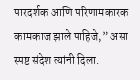पारदर्शक आणि परिणामकारक कामकाज झाले पाहिजे,” असा स्पष्ट संदेश त्यांनी दिला.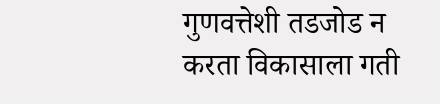गुणवत्तेशी तडजोड न करता विकासाला गती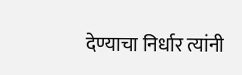देण्याचा निर्धार त्यांनी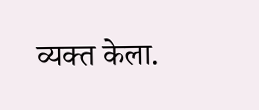व्यक्त केला.